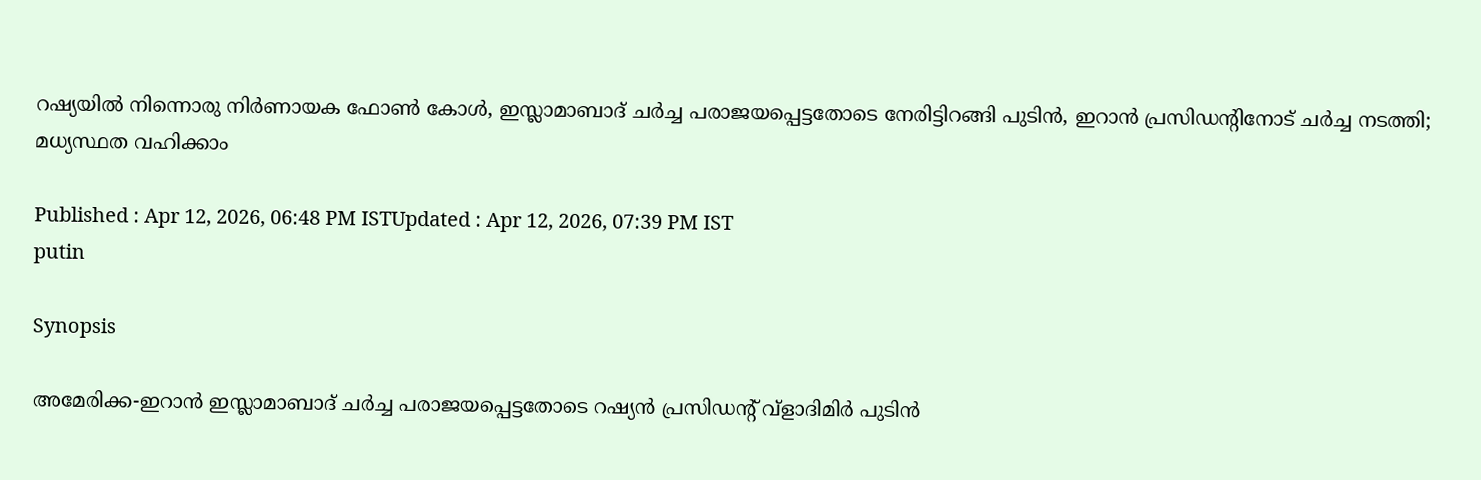റഷ്യയിൽ നിന്നൊരു നിർണായക ഫോൺ കോൾ, ഇസ്ലാമാബാദ് ചർച്ച പരാജയപ്പെട്ടതോടെ നേരിട്ടിറങ്ങി പുടിൻ, ഇറാൻ പ്രസിഡന്‍റിനോട് ചർച്ച നടത്തി; മധ്യസ്ഥത വഹിക്കാം

Published : Apr 12, 2026, 06:48 PM ISTUpdated : Apr 12, 2026, 07:39 PM IST
putin

Synopsis

അമേരിക്ക-ഇറാൻ ഇസ്ലാമാബാദ് ചർച്ച പരാജയപ്പെട്ടതോടെ റഷ്യൻ പ്രസിഡന്റ് വ്ളാദിമിർ പുടിൻ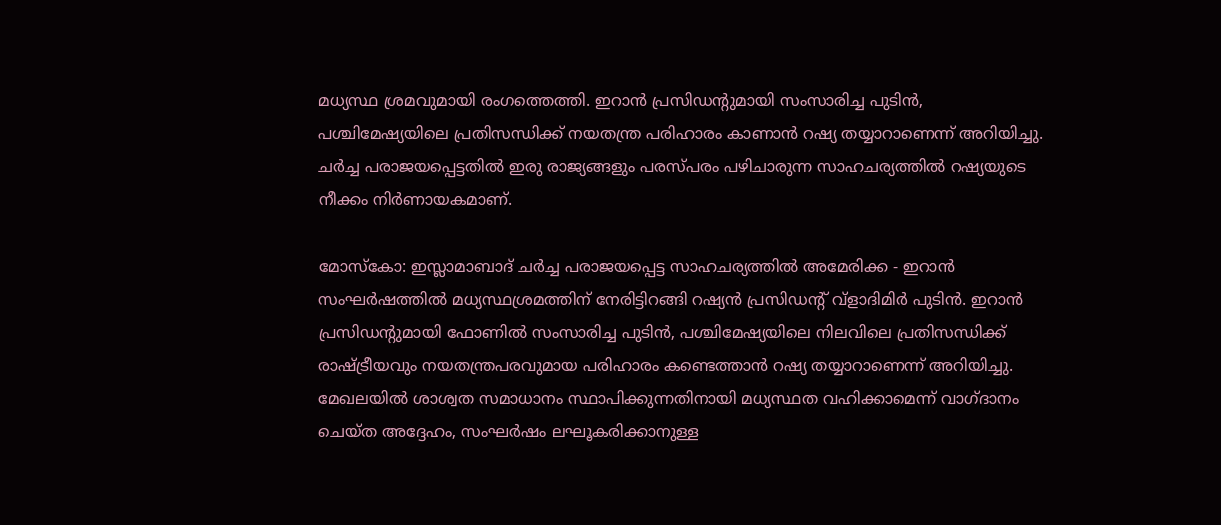മധ്യസ്ഥ ശ്രമവുമായി രംഗത്തെത്തി. ഇറാൻ പ്രസിഡന്റുമായി സംസാരിച്ച പുടിൻ, പശ്ചിമേഷ്യയിലെ പ്രതിസന്ധിക്ക് നയതന്ത്ര പരിഹാരം കാണാൻ റഷ്യ തയ്യാറാണെന്ന് അറിയിച്ചു. ചർച്ച പരാജയപ്പെട്ടതിൽ ഇരു രാജ്യങ്ങളും പരസ്പരം പഴിചാരുന്ന സാഹചര്യത്തിൽ റഷ്യയുടെ നീക്കം നിർണായകമാണ്.

മോസ്കോ: ഇസ്ലാമാബാദ് ചർച്ച പരാജയപ്പെട്ട സാഹചര്യത്തിൽ അമേരിക്ക - ഇറാൻ സംഘർഷത്തിൽ മധ്യസ്ഥശ്രമത്തിന് നേരിട്ടിറങ്ങി റഷ്യൻ പ്രസിഡന്റ് വ്ളാദിമിർ പുടിൻ. ഇറാൻ പ്രസിഡന്റുമായി ഫോണിൽ സംസാരിച്ച പുടിൻ, പശ്ചിമേഷ്യയിലെ നിലവിലെ പ്രതിസന്ധിക്ക് രാഷ്ട്രീയവും നയതന്ത്രപരവുമായ പരിഹാരം കണ്ടെത്താൻ റഷ്യ തയ്യാറാണെന്ന് അറിയിച്ചു. മേഖലയിൽ ശാശ്വത സമാധാനം സ്ഥാപിക്കുന്നതിനായി മധ്യസ്ഥത വഹിക്കാമെന്ന് വാഗ്ദാനം ചെയ്ത അദ്ദേഹം, സംഘർഷം ലഘൂകരിക്കാനുള്ള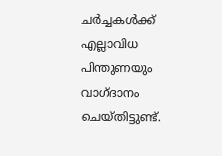ചർച്ചകൾക്ക് എല്ലാവിധ പിന്തുണയും വാഗ്ദാനം ചെയ്തിട്ടുണ്ട്.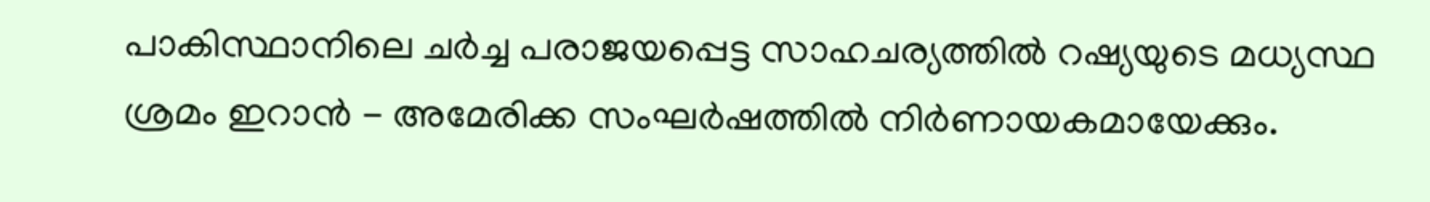പാകിസ്ഥാനിലെ ചർച്ച പരാജയപ്പെട്ട സാഹചര്യത്തിൽ റഷ്യയുടെ മധ്യസ്ഥ ശ്രമം ഇറാൻ - അമേരിക്ക സംഘർഷത്തിൽ നിർണായകമായേക്കും.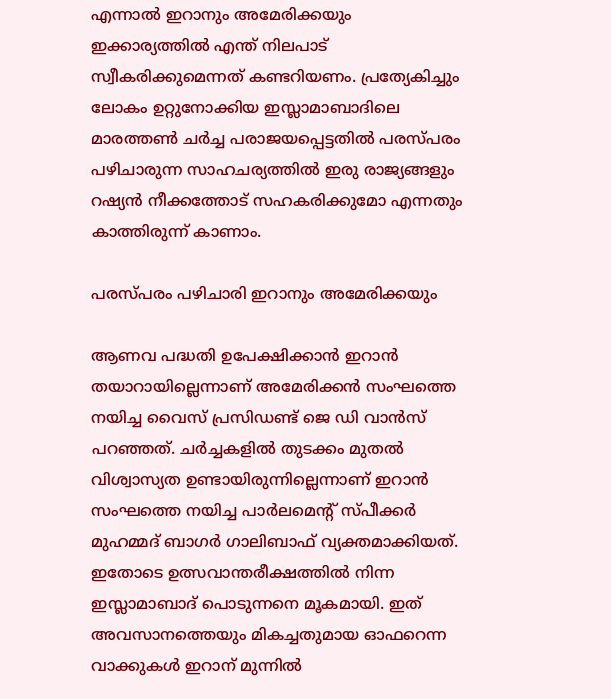എന്നാൽ ഇറാനും അമേരിക്കയും ഇക്കാര്യത്തിൽ എന്ത് നിലപാട് സ്വീകരിക്കുമെന്നത് കണ്ടറിയണം. പ്രത്യേകിച്ചും ലോകം ഉറ്റുനോക്കിയ ഇസ്ലാമാബാദിലെ മാരത്തൺ ചർച്ച പരാജയപ്പെട്ടതിൽ പരസ്പരം പഴിചാരുന്ന സാഹചര്യത്തിൽ ഇരു രാജ്യങ്ങളും റഷ്യൻ നീക്കത്തോട് സഹകരിക്കുമോ എന്നതും കാത്തിരുന്ന് കാണാം.

പരസ്പരം പഴിചാരി ഇറാനും അമേരിക്കയും

ആണവ പദ്ധതി ഉപേക്ഷിക്കാൻ ഇറാൻ തയാറായില്ലെന്നാണ് അമേരിക്കൻ സംഘത്തെ നയിച്ച വൈസ് പ്രസിഡണ്ട് ജെ ഡി വാൻസ് പറഞ്ഞത്. ചർച്ചകളിൽ തുടക്കം മുതൽ വിശ്വാസ്യത ഉണ്ടായിരുന്നില്ലെന്നാണ് ഇറാൻ സംഘത്തെ നയിച്ച പാർലമെന്റ് സ്പീക്കർ മുഹമ്മദ് ബാഗർ ഗാലിബാഫ് വ്യക്തമാക്കിയത്. ഇതോടെ ഉത്സവാന്തരീക്ഷത്തിൽ നിന്ന ഇസ്ലാമാബാദ് പൊടുന്നനെ മൂകമായി. ഇത് അവസാനത്തെയും മികച്ചതുമായ ഓഫറെന്ന വാക്കുകൾ ഇറാന് മുന്നിൽ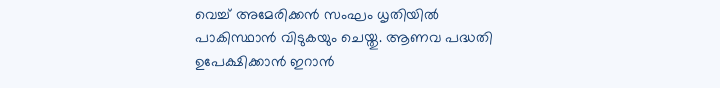വെച്ച് അമേരിക്കൻ സംഘം ധൃതിയിൽ പാകിസ്ഥാൻ വിടുകയും ചെയ്തു. ആണവ പദ്ധതി ഉപേക്ഷിക്കാൻ ഇറാൻ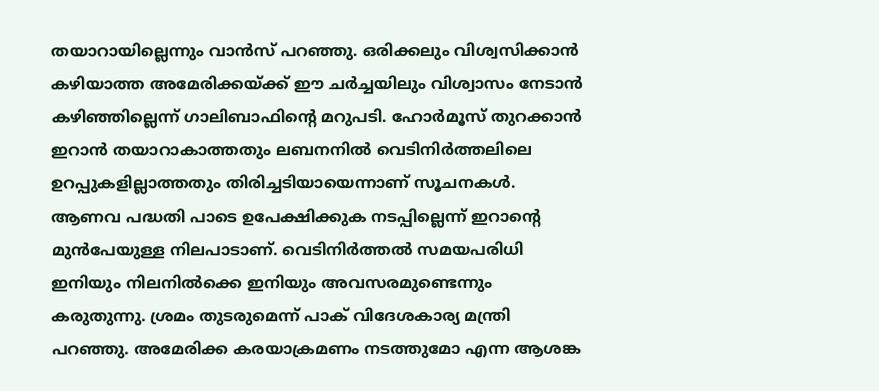തയാറായില്ലെന്നും വാൻസ് പറഞ്ഞു. ഒരിക്കലും വിശ്വസിക്കാൻ കഴിയാത്ത അമേരിക്കയ്ക്ക് ഈ ചർച്ചയിലും വിശ്വാസം നേടാൻ കഴിഞ്ഞില്ലെന്ന് ഗാലിബാഫിന്റെ മറുപടി. ഹോർമൂസ് തുറക്കാൻ ഇറാൻ തയാറാകാത്തതും ലബനനിൽ വെടിനിർത്തലിലെ ഉറപ്പുകളില്ലാത്തതും തിരിച്ചടിയായെന്നാണ് സൂചനകൾ. ആണവ പദ്ധതി പാടെ ഉപേക്ഷിക്കുക നടപ്പില്ലെന്ന് ഇറാന്‍റെ മുൻപേയുള്ള നിലപാടാണ്. വെടിനിർത്തൽ സമയപരിധി ഇനിയും നിലനിൽക്കെ ഇനിയും അവസരമുണ്ടെന്നും കരുതുന്നു. ശ്രമം തുടരുമെന്ന് പാക് വിദേശകാര്യ മന്ത്രി പറഞ്ഞു. അമേരിക്ക കരയാക്രമണം നടത്തുമോ എന്ന ആശങ്ക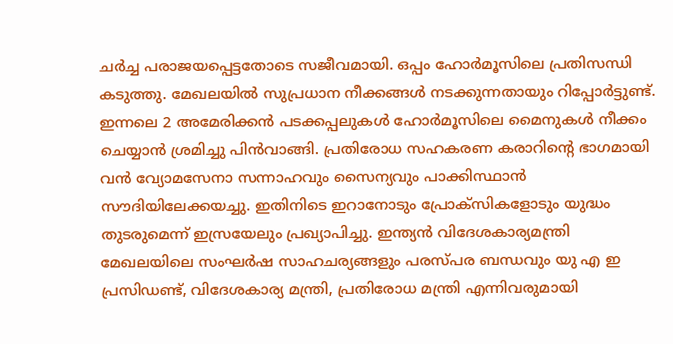ചർച്ച പരാജയപ്പെട്ടതോടെ സജീവമായി. ഒപ്പം ഹോർമൂസിലെ പ്രതിസന്ധി കടുത്തു. മേഖലയിൽ സുപ്രധാന നീക്കങ്ങൾ നടക്കുന്നതായും റിപ്പോർട്ടുണ്ട്. ഇന്നലെ 2 അമേരിക്കൻ പടക്കപ്പലുകൾ ഹോർമൂസിലെ മൈനുകൾ നീക്കം ചെയ്യാൻ ശ്രമിച്ചു പിൻവാങ്ങി. പ്രതിരോധ സഹകരണ കരാറിന്റെ ഭാഗമായി വൻ വ്യോമസേനാ സന്നാഹവും സൈന്യവും പാക്കിസ്ഥാൻ സൗദിയിലേക്കയച്ചു. ഇതിനിടെ ഇറാനോടും പ്രോക്സികളോടും യുദ്ധം തുടരുമെന്ന് ഇസ്രയേലും പ്രഖ്യാപിച്ചു. ഇന്ത്യൻ വിദേശകാര്യമന്ത്രി മേഖലയിലെ സംഘർഷ സാഹചര്യങ്ങളും പരസ്പര ബന്ധവും യു എ ഇ പ്രസിഡണ്ട്, വിദേശകാര്യ മന്ത്രി, പ്രതിരോധ മന്ത്രി എന്നിവരുമായി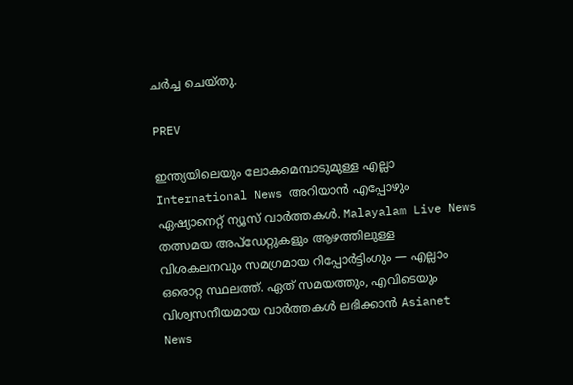ചർച്ച ചെയ്തു.

PREV

ഇന്ത്യയിലെയും ലോകമെമ്പാടുമുള്ള എല്ലാ International News അറിയാൻ എപ്പോഴും ഏഷ്യാനെറ്റ് ന്യൂസ് വാർത്തകൾ. Malayalam Live News  തത്സമയ അപ്‌ഡേറ്റുകളും ആഴത്തിലുള്ള വിശകലനവും സമഗ്രമായ റിപ്പോർട്ടിംഗും — എല്ലാം ഒരൊറ്റ സ്ഥലത്ത്. ഏത് സമയത്തും, എവിടെയും വിശ്വസനീയമായ വാർത്തകൾ ലഭിക്കാൻ Asianet News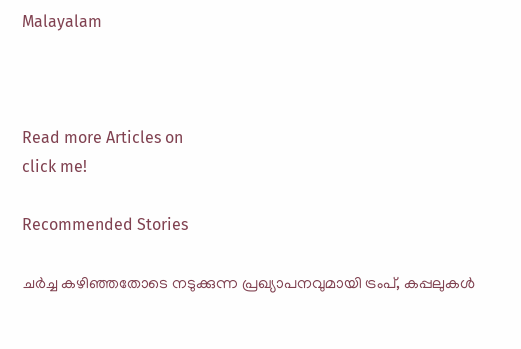Malayalam



Read more Articles on
click me!

Recommended Stories

ചർച്ച കഴി‌ഞ്ഞതോടെ നടുക്കുന്ന പ്രഖ്യാപനവുമായി ട്രംപ്, കപ്പലുകൾ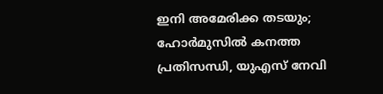ഇനി അമേരിക്ക തടയും; ഹോർമുസിൽ കനത്ത പ്രതിസന്ധി, യുഎസ് നേവി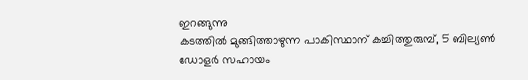ഇറങ്ങുന്നു
കടത്തിൽ മുങ്ങിത്താഴുന്ന പാകിസ്ഥാന് കച്ചിത്തുരുമ്പ്, 5 ബില്യൺ ഡോളർ സഹായം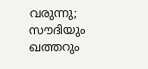വരുന്നു; സൗദിയും ഖത്തറും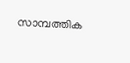സാമ്പത്തിക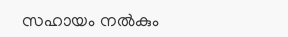സഹായം നൽകും